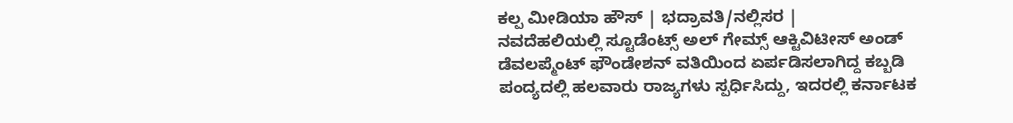ಕಲ್ಪ ಮೀಡಿಯಾ ಹೌಸ್ | ಭದ್ರಾವತಿ/ನಲ್ಲಿಸರ |
ನವದೆಹಲಿಯಲ್ಲಿ ಸ್ಟೂಡೆಂಟ್ಸ್ ಅಲ್ ಗೇಮ್ಸ್ ಆಕ್ಟಿವಿಟೀಸ್ ಅಂಡ್ ಡೆವಲಪ್ಮೆಂಟ್ ಫೌಂಡೇಶನ್ ವತಿಯಿಂದ ಏರ್ಪಡಿಸಲಾಗಿದ್ದ ಕಬ್ಬಡಿ ಪಂದ್ಯದಲ್ಲಿ ಹಲವಾರು ರಾಜ್ಯಗಳು ಸ್ಪರ್ಧಿಸಿದ್ದು, ಇದರಲ್ಲಿ ಕರ್ನಾಟಕ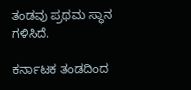ತಂಡವು ಪ್ರಥಮ ಸ್ಥಾನ ಗಳಿಸಿದೆ.

ಕರ್ನಾಟಕ ತಂಡದಿಂದ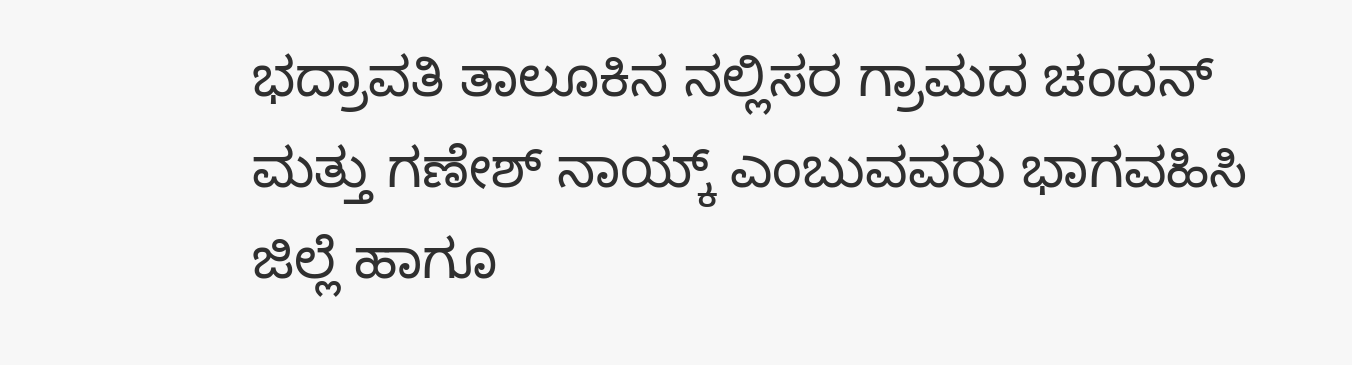ಭದ್ರಾವತಿ ತಾಲೂಕಿನ ನಲ್ಲಿಸರ ಗ್ರಾಮದ ಚಂದನ್ ಮತ್ತು ಗಣೇಶ್ ನಾಯ್ಕ್ ಎಂಬುವವರು ಭಾಗವಹಿಸಿ ಜಿಲ್ಲೆ ಹಾಗೂ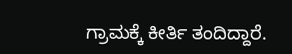ಗ್ರಾಮಕ್ಕೆ ಕೀರ್ತಿ ತಂದಿದ್ದಾರೆ.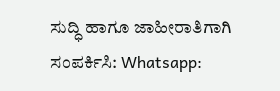ಸುದ್ಧಿ ಹಾಗೂ ಜಾಹೀರಾತಿಗಾಗಿ ಸಂಪರ್ಕಿಸಿ: Whatsapp: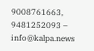9008761663, 9481252093 – info@kalpa.news